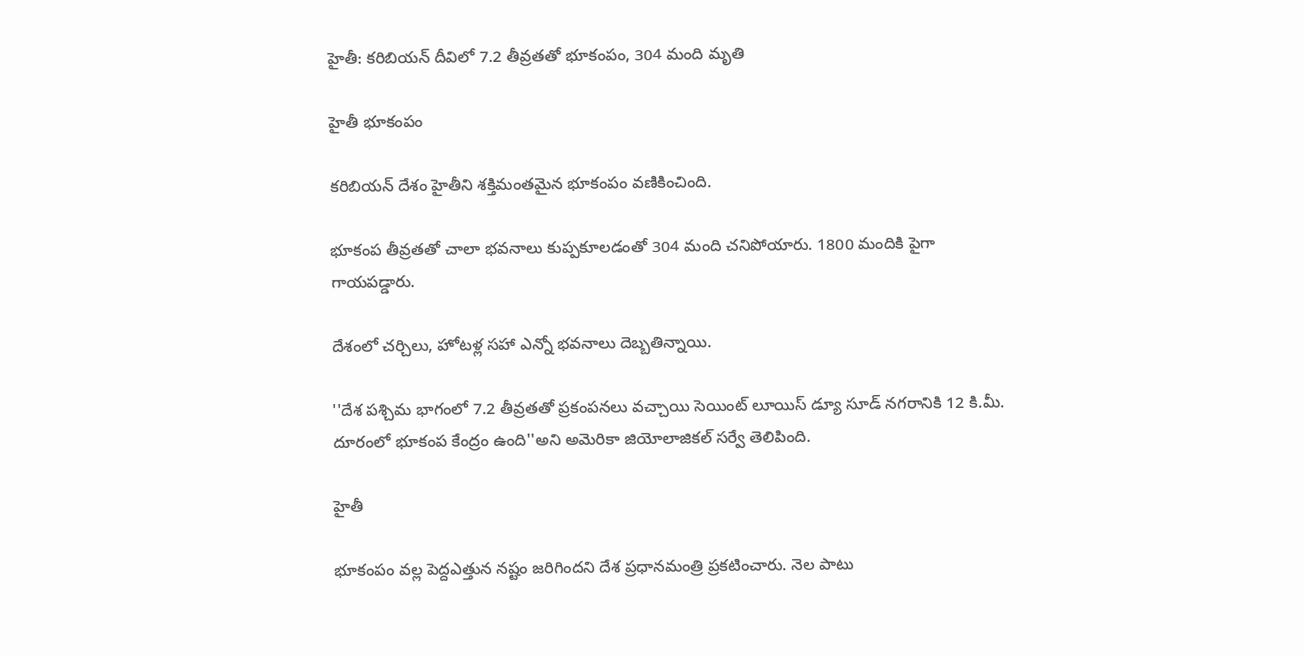హైతీ: కరిబియన్ దీవిలో 7.2 తీవ్రతతో భూకంపం, 304 మంది మృతి

హైతీ భూకంపం

కరిబియన్ దేశం హైతీని శక్తిమంతమైన భూకంపం వణికించింది.

భూకంప తీవ్రతతో చాలా భవనాలు కుప్పకూలడంతో 304 మంది చనిపోయారు. 1800 మందికి పైగా గాయపడ్డారు.

దేశంలో చర్చిలు, హోటళ్ల సహా ఎన్నో భవనాలు దెబ్బతిన్నాయి.

''దేశ పశ్చిమ భాగంలో 7.2 తీవ్రతతో ప్రకంపనలు వచ్చాయి సెయింట్ లూయిస్ డ్యూ సూడ్ నగరానికి 12 కి.మీ. దూరంలో భూకంప కేంద్రం ఉంది''అని అమెరికా జియోలాజికల్ సర్వే తెలిపింది.

హైతీ

భూకంపం వల్ల పెద్దఎత్తున నష్టం జరిగిందని దేశ ప్రధానమంత్రి ప్రకటించారు. నెల పాటు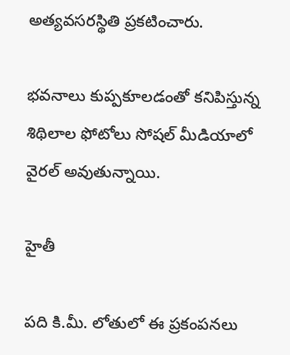అత్యవసరస్థితి ప్రకటించారు.

భవనాలు కుప్పకూలడంతో కనిపిస్తున్న శిథిలాల ఫోటోలు సోషల్ మీడియాలో వైరల్ అవుతున్నాయి.

హైతీ

పది కి.మీ. లోతులో ఈ ప్రకంపనలు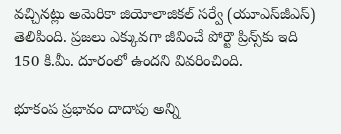వచ్చినట్లు అమెరికా జియోలాజికల్ సర్వే (యూఎస్‌జీఎస్) తెలిపింది. ప్రజలు ఎక్కువగా జీవించే పోర్టౌ ప్రిన్స్‌కు ఇది 150 కి.మీ. దూరంలో ఉందని వివరించింది.

భూకంప ప్రభావం దాదాపు అన్ని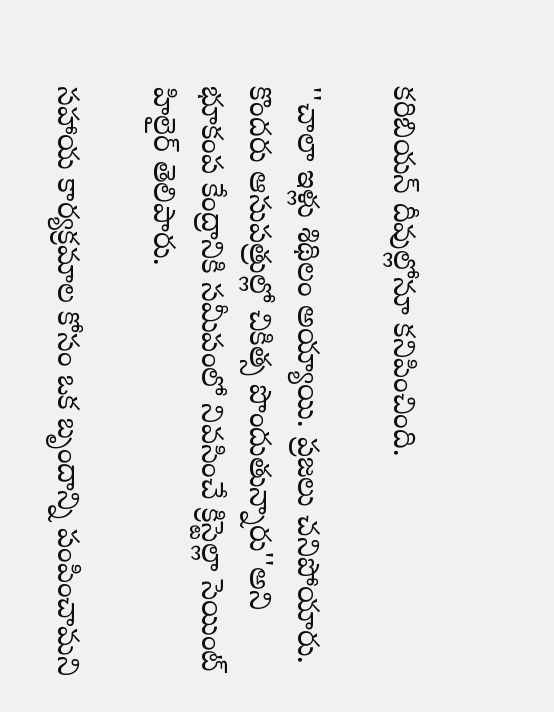కరిబియన్ దీవుల్లోనూ కనిపించింది.

''చాలా ఇళ్లు శిథిలం అయ్యాయి. ప్రజలు చనిపోయారు. కొందరు ఆసుపత్రుల్లో చికిత్స పొందుతున్నారు''అని భూకంప కేంద్రానికి సమీపంలో నివసించే క్రిస్టెల్లా సెయింట్ హిలైర్ తెలిపారు.

సహాయ కార్యక్రమాల కోసం ఒక బృందాన్ని పంపించామని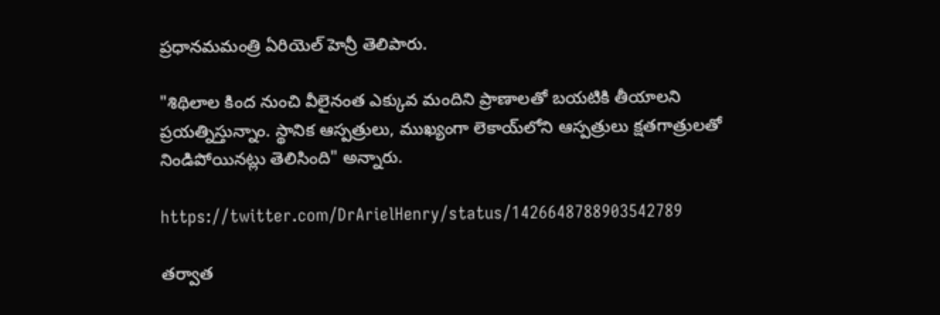ప్రధానమమంత్రి ఏరియెల్ హెన్రీ తెలిపారు.

"శిథిలాల కింద నుంచి వీలైనంత ఎక్కువ మందిని ప్రాణాలతో బయటికి తీయాలని ప్రయత్నిస్తున్నాం. స్థానిక ఆస్పత్రులు, ముఖ్యంగా లెకాయ్‌లోని ఆస్పత్రులు క్షతగాత్రులతో నిండిపోయినట్లు తెలిసింది" అన్నారు.

https://twitter.com/DrArielHenry/status/1426648788903542789

తర్వాత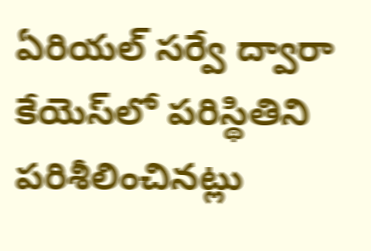ఏరియల్ సర్వే ద్వారా కేయెస్‌లో పరిస్థితిని పరిశీలించినట్లు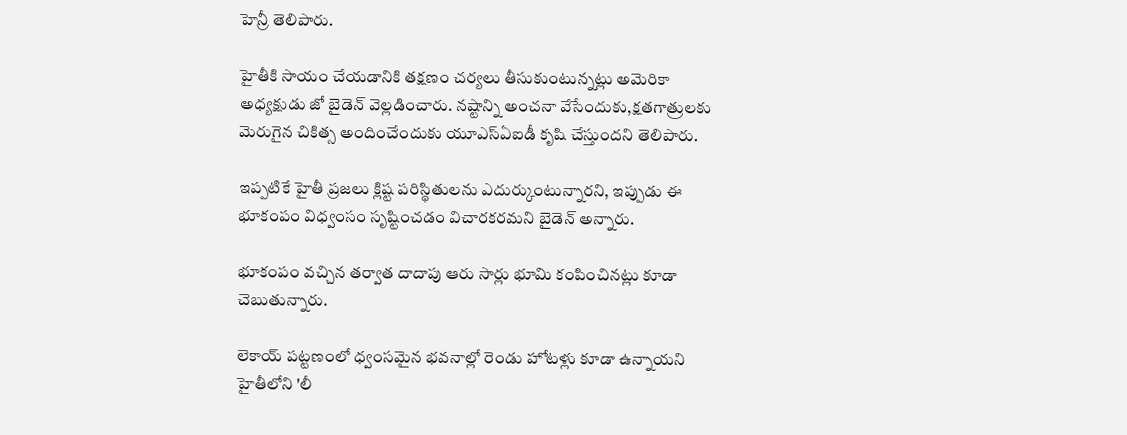హెన్రీ తెలిపారు.

హైతీకి సాయం చేయడానికి తక్షణం చర్యలు తీసుకుంటున్నట్లు అమెరికా అధ్యక్షుడు జో బైడెన్ వెల్లడించారు. నష్టాన్ని అంచనా వేసేందుకు,క్షతగాత్రులకు మెరుగైన చికిత్స అందించేందుకు యూఎస్ఏఐడీ కృషి చేస్తుందని తెలిపారు.

ఇప్పటికే హైతీ ప్రజలు క్లిష్ట పరిస్థితులను ఎదుర్కుంటున్నారని, ఇప్పుడు ఈ భూకంపం విధ్వంసం సృష్టించడం విచారకరమని బైడెన్ అన్నారు.

భూకంపం వచ్చిన తర్వాత దాదాపు ఆరు సార్లు భూమి కంపించినట్లు కూడా చెబుతున్నారు.

లెకాయ్‌ పట్టణంలో ధ్వంసమైన భవనాల్లో రెండు హోటళ్లు కూడా ఉన్నాయని హైతీలోని 'లీ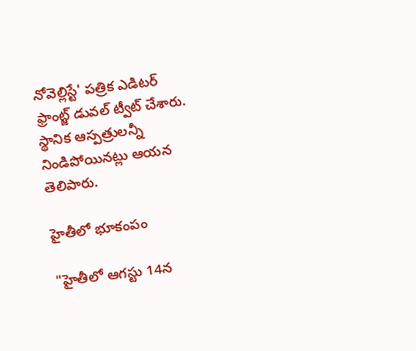నోవెల్లిస్టే' పత్రిక ఎడిటర్ ఫ్రాంట్జ్ డువల్ ట్వీట్ చేశారు. స్థానిక ఆస్పత్రులన్నీ నిండిపోయినట్లు ఆయన తెలిపారు.

హైతీలో భూకంపం

"హైతీలో ఆగస్టు 14న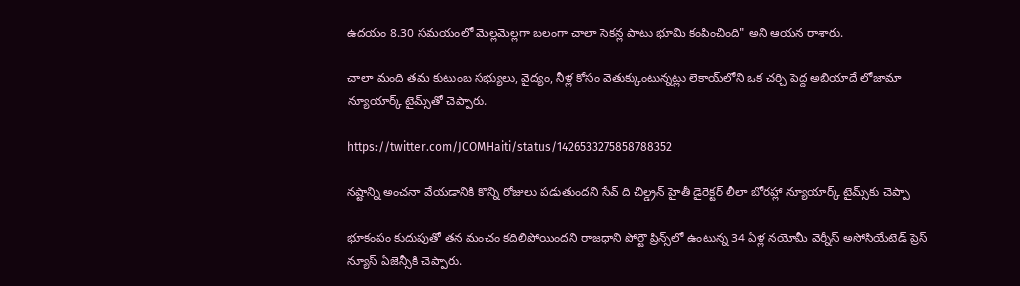ఉదయం 8.30 సమయంలో మెల్లమెల్లగా బలంగా చాలా సెకన్ల పాటు భూమి కంపించింది" అని ఆయన రాశారు.

చాలా మంది తమ కుటుంబ సభ్యులు, వైద్యం, నీళ్ల కోసం వెతుక్కుంటున్నట్లు లెకాయ్‌లోని ఒక చర్చి పెద్ద అబియాదే లోజామా న్యూయార్క్ టైమ్స్‌తో చెప్పారు.

https://twitter.com/JCOMHaiti/status/1426533275858788352

నష్టాన్ని అంచనా వేయడానికి కొన్ని రోజులు పడుతుందని సేవ్ ది చిల్డ్రన్ హైతీ డైరెక్టర్ లీలా బోరహ్లా న్యూయార్క్ టైమ్స్‌కు చెప్పా

భూకంపం కుదుపుతో తన మంచం కదిలిపోయిందని రాజధాని పోర్టౌ ప్రిన్స్‌లో ఉంటున్న 34 ఏళ్ల నయోమీ వెర్నీస్ అసోసియేటెడ్ ప్రెస్ న్యూస్ ఏజెన్సీకి చెప్పారు.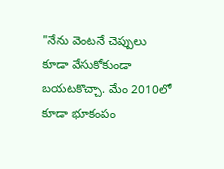"నేను వెంటనే చెప్పులు కూడా వేసుకోకుండా బయటకొచ్చా. మేం 2010లో కూడా భూకంపం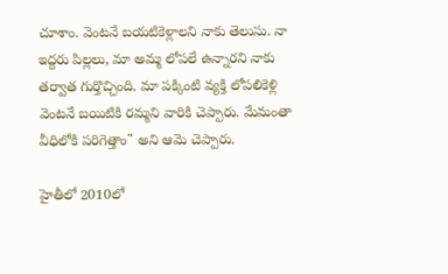చూశాం. వెంటనే బయటికెళ్లాలని నాకు తెలుసు. నా ఇద్దరు పిల్లలు, మా అమ్మ లోపలే ఉన్నారని నాకు తర్వాత గుర్తొచ్చింది. మా పక్కింటి వ్యక్తి లోపలికెళ్లి వెంటనే బయిటికి రమ్మని వారికి చెప్పారు. మేమంతా వీధిలోకి పరిగెత్తాం" అని ఆమె చెప్పారు.

హైతీలో 2010లో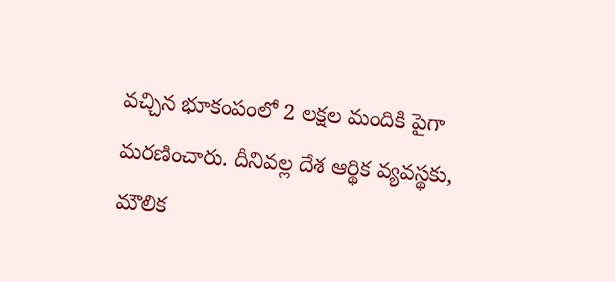వచ్చిన భూకంపంలో 2 లక్షల మందికి పైగా మరణించారు. దీనివల్ల దేశ ఆర్థిక వ్యవస్థకు, మౌలిక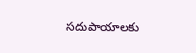సదుపాయాలకు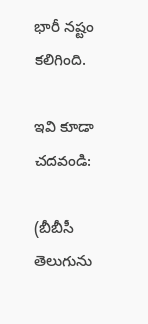భారీ నష్టం కలిగింది.

ఇవి కూడా చదవండి:

(బీబీసీ తెలుగును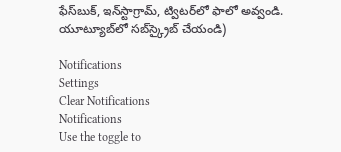ఫేస్‌బుక్, ఇన్‌స్టాగ్రామ్‌, ట్విటర్‌లో ఫాలో అవ్వండి. యూట్యూబ్‌లో సబ్‌స్క్రైబ్ చేయండి)

Notifications
Settings
Clear Notifications
Notifications
Use the toggle to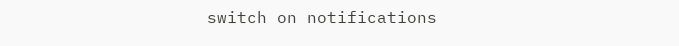switch on notifications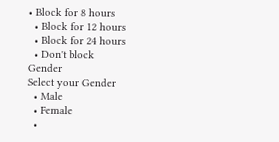• Block for 8 hours
  • Block for 12 hours
  • Block for 24 hours
  • Don't block
Gender
Select your Gender
  • Male
  • Female
  •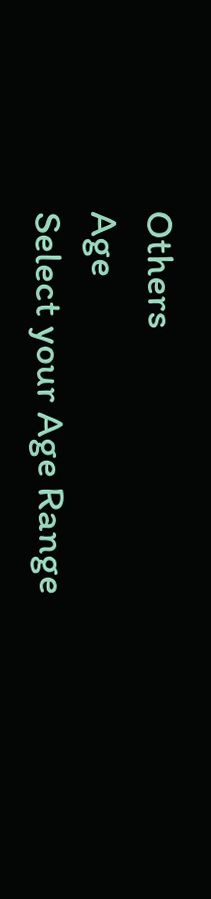Others
Age
Select your Age Range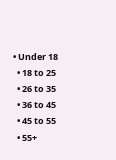• Under 18
  • 18 to 25
  • 26 to 35
  • 36 to 45
  • 45 to 55
  • 55+